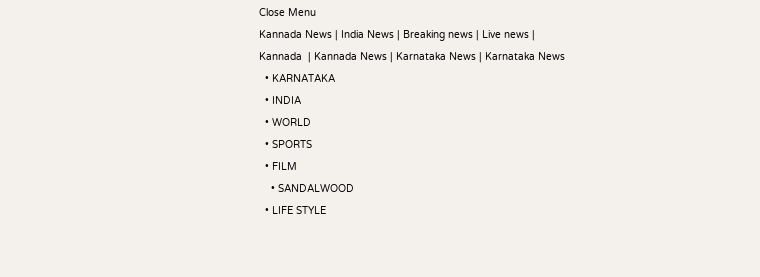Close Menu
Kannada News | India News | Breaking news | Live news | Kannada  | Kannada News | Karnataka News | Karnataka News
  • KARNATAKA
  • INDIA
  • WORLD
  • SPORTS
  • FILM
    • SANDALWOOD
  • LIFE STYLE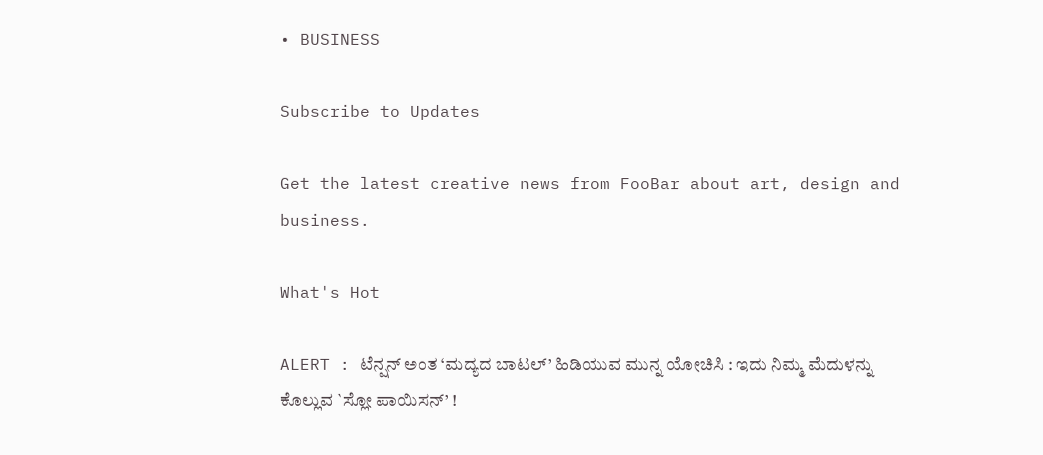• BUSINESS

Subscribe to Updates

Get the latest creative news from FooBar about art, design and business.

What's Hot

ALERT : ಟೆನ್ಷನ್ ಅಂತ ‘ಮದ್ಯದ ಬಾಟಲ್’ ಹಿಡಿಯುವ ಮುನ್ನ ಯೋಚಿಸಿ : ಇದು ನಿಮ್ಮ ಮೆದುಳನ್ನು ಕೊಲ್ಲುವ `ಸ್ಲೋ ಪಾಯಿಸನ್’ !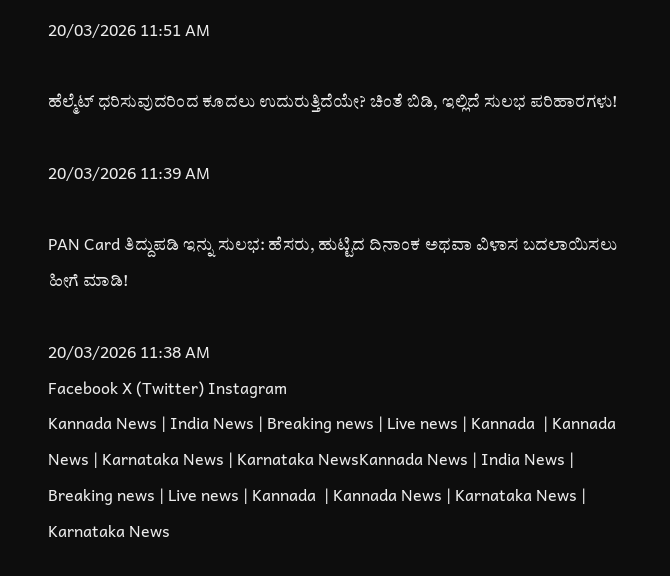20/03/2026 11:51 AM

ಹೆಲ್ಮೆಟ್ ಧರಿಸುವುದರಿಂದ ಕೂದಲು ಉದುರುತ್ತಿದೆಯೇ? ಚಿಂತೆ ಬಿಡಿ, ಇಲ್ಲಿದೆ ಸುಲಭ ಪರಿಹಾರಗಳು!

20/03/2026 11:39 AM

PAN Card ತಿದ್ದುಪಡಿ ಇನ್ನು ಸುಲಭ: ಹೆಸರು, ಹುಟ್ಟಿದ ದಿನಾಂಕ ಅಥವಾ ವಿಳಾಸ ಬದಲಾಯಿಸಲು ಹೀಗೆ ಮಾಡಿ!

20/03/2026 11:38 AM
Facebook X (Twitter) Instagram
Kannada News | India News | Breaking news | Live news | Kannada  | Kannada News | Karnataka News | Karnataka NewsKannada News | India News | Breaking news | Live news | Kannada  | Kannada News | Karnataka News | Karnataka News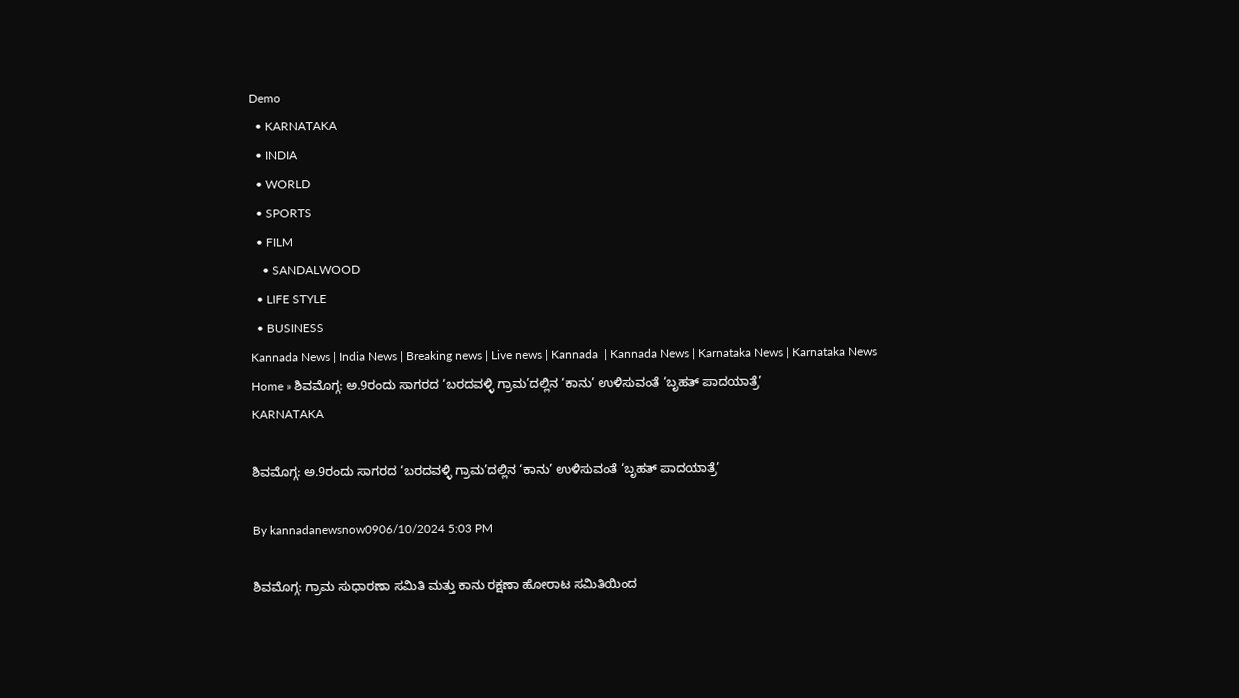Demo
  • KARNATAKA
  • INDIA
  • WORLD
  • SPORTS
  • FILM
    • SANDALWOOD
  • LIFE STYLE
  • BUSINESS
Kannada News | India News | Breaking news | Live news | Kannada  | Kannada News | Karnataka News | Karnataka News
Home » ಶಿವಮೊಗ್ಗ: ಅ.9ರಂದು ಸಾಗರದ ‘ಬರದವಳ್ಳಿ ಗ್ರಾಮ’ದಲ್ಲಿನ ‘ಕಾನು’ ಉಳಿಸುವಂತೆ ‘ಬೃಹತ್ ಪಾದಯಾತ್ರೆ’
KARNATAKA

ಶಿವಮೊಗ್ಗ: ಅ.9ರಂದು ಸಾಗರದ ‘ಬರದವಳ್ಳಿ ಗ್ರಾಮ’ದಲ್ಲಿನ ‘ಕಾನು’ ಉಳಿಸುವಂತೆ ‘ಬೃಹತ್ ಪಾದಯಾತ್ರೆ’

By kannadanewsnow0906/10/2024 5:03 PM

ಶಿವಮೊಗ್ಗ: ಗ್ರಾಮ ಸುಧಾರಣಾ ಸಮಿತಿ ಮತ್ತು ಕಾನು ರಕ್ಷಣಾ ಹೋರಾಟ ಸಮಿತಿಯಿಂದ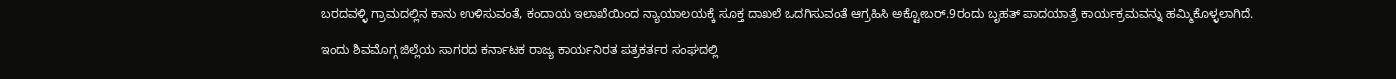ಬರದವಳ್ಳಿ ಗ್ರಾಮದಲ್ಲಿನ ಕಾನು ಉಳಿಸುವಂತೆ, ಕಂದಾಯ ಇಲಾಖೆಯಿಂದ ನ್ಯಾಯಾಲಯಕ್ಕೆ ಸೂಕ್ತ ದಾಖಲೆ ಒದಗಿಸುವಂತೆ ಆಗ್ರಹಿಸಿ ಅಕ್ಟೋಬರ್.9ರಂದು ಬೃಹತ್ ಪಾದಯಾತ್ರೆ ಕಾರ್ಯಕ್ರಮವನ್ನು ಹಮ್ಮಿಕೊಳ್ಳಲಾಗಿದೆ.

ಇಂದು ಶಿವಮೊಗ್ಗ ಜಿಲ್ಲೆಯ ಸಾಗರದ ಕರ್ನಾಟಕ ರಾಜ್ಯ ಕಾರ್ಯನಿರತ ಪತ್ರಕರ್ತರ ಸಂಘದಲ್ಲಿ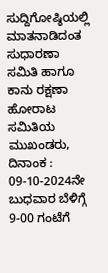ಸುದ್ದಿಗೋಷ್ಠಿಯಲ್ಲಿ ಮಾತನಾಡಿದಂತ ಸುಧಾರಣಾ ಸಮಿತಿ ಹಾಗೂ ಕಾನು ರಕ್ಷಣಾ ಹೋರಾಟ ಸಮಿತಿಯ ಮುಖಂಡರು, ದಿನಾಂಕ : 09-10-2024ನೇ ಬುಧವಾರ ಬೆಳಿಗ್ಗೆ 9-00 ಗಂಟೆಗೆ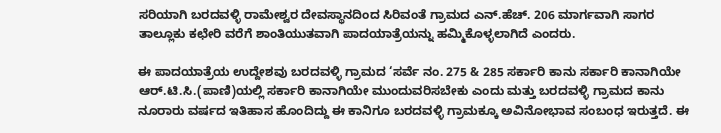ಸರಿಯಾಗಿ ಬರದವಳ್ಳಿ ರಾಮೇಶ್ವರ ದೇವಸ್ಥಾನದಿಂದ ಸಿರಿವಂತೆ ಗ್ರಾಮದ ಎನ್.ಹೆಚ್. 206 ಮಾರ್ಗವಾಗಿ ಸಾಗರ ತಾಲ್ಲೂಕು ಕಛೇರಿ ವರೆಗೆ ಶಾಂತಿಯುತವಾಗಿ ಪಾದಯಾತ್ರೆಯನ್ನು ಹಮ್ಮಿಕೊಳ್ಳಲಾಗಿದೆ ಎಂದರು.

ಈ ಪಾದಯಾತ್ರೆಯ ಉದ್ದೇಶವು ಬರದವಳ್ಳಿ ಗ್ರಾಮದ ‘ಸರ್ವೆ ನಂ. 275 & 285 ಸರ್ಕಾರಿ ಕಾನು ಸರ್ಕಾರಿ ಕಾನಾಗಿಯೇ ಆರ್.ಟಿ.ಸಿ.(ಪಾಣಿ)ಯಲ್ಲಿ ಸರ್ಕಾರಿ ಕಾನಾಗಿಯೇ ಮುಂದುವರಿಸಬೇಕು ಎಂದು ಮತ್ತು ಬರದವಳ್ಳಿ ಗ್ರಾಮದ ಕಾನು ನೂರಾರು ವರ್ಷದ ಇತಿಹಾಸ ಹೊಂದಿದ್ದು ಈ ಕಾನಿಗೂ ಬರದವಳ್ಳಿ ಗ್ರಾಮಕ್ಕೂ ಅವಿನೋಭಾವ ಸಂಬಂಧ ಇರುತ್ತದೆ. ಈ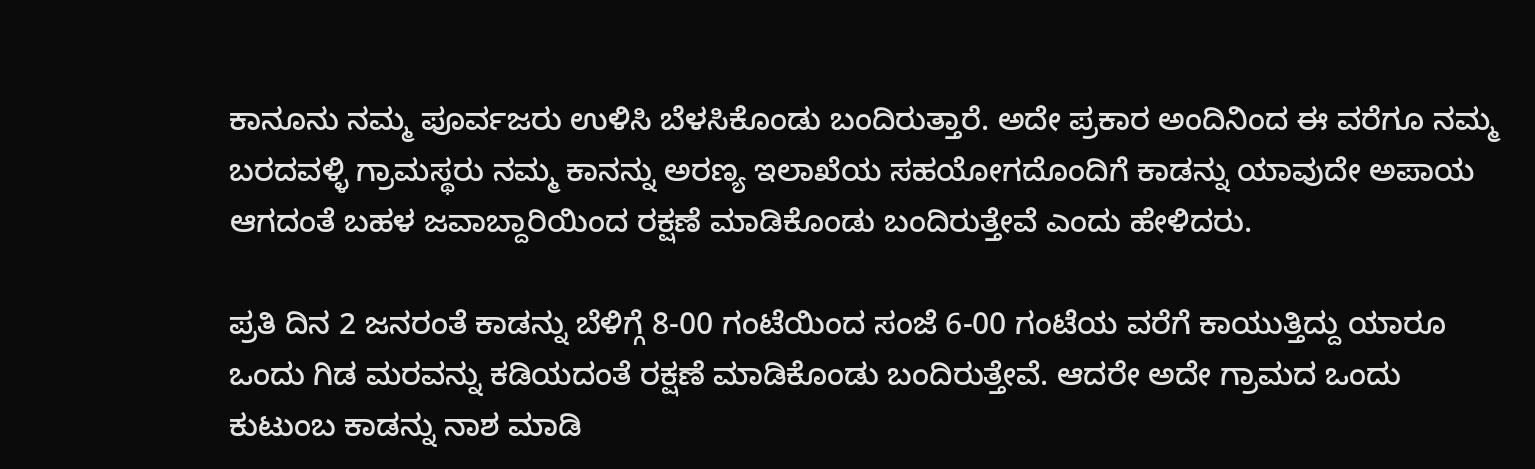ಕಾನೂನು ನಮ್ಮ ಪೂರ್ವಜರು ಉಳಿಸಿ ಬೆಳಸಿಕೊಂಡು ಬಂದಿರುತ್ತಾರೆ. ಅದೇ ಪ್ರಕಾರ ಅಂದಿನಿಂದ ಈ ವರೆಗೂ ನಮ್ಮ ಬರದವಳ್ಳಿ ಗ್ರಾಮಸ್ಥರು ನಮ್ಮ ಕಾನನ್ನು ಅರಣ್ಯ ಇಲಾಖೆಯ ಸಹಯೋಗದೊಂದಿಗೆ ಕಾಡನ್ನು ಯಾವುದೇ ಅಪಾಯ ಆಗದಂತೆ ಬಹಳ ಜವಾಬ್ದಾರಿಯಿಂದ ರಕ್ಷಣೆ ಮಾಡಿಕೊಂಡು ಬಂದಿರುತ್ತೇವೆ ಎಂದು ಹೇಳಿದರು.

ಪ್ರತಿ ದಿನ 2 ಜನರಂತೆ ಕಾಡನ್ನು ಬೆಳಿಗ್ಗೆ 8-00 ಗಂಟೆಯಿಂದ ಸಂಜೆ 6-00 ಗಂಟೆಯ ವರೆಗೆ ಕಾಯುತ್ತಿದ್ದು ಯಾರೂ ಒಂದು ಗಿಡ ಮರವನ್ನು ಕಡಿಯದಂತೆ ರಕ್ಷಣೆ ಮಾಡಿಕೊಂಡು ಬಂದಿರುತ್ತೇವೆ. ಆದರೇ ಅದೇ ಗ್ರಾಮದ ಒಂದು ಕುಟುಂಬ ಕಾಡನ್ನು ನಾಶ ಮಾಡಿ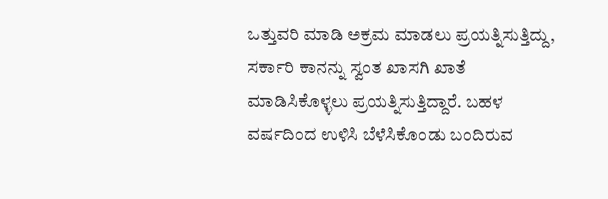ಒತ್ತುವರಿ ಮಾಡಿ ಅಕ್ರಮ ಮಾಡಲು ಪ್ರಯತ್ನಿಸುತ್ತಿದ್ದು, ಸರ್ಕಾರಿ ಕಾನನ್ನು ಸ್ವಂತ ಖಾಸಗಿ ಖಾತೆ ಮಾಡಿಸಿಕೊಳ್ಳಲು ಪ್ರಯತ್ನಿಸುತ್ತಿದ್ದಾರೆ. ಬಹಳ ವರ್ಷದಿಂದ ಉಳಿಸಿ ಬೆಳೆಸಿಕೊಂಡು ಬಂದಿರುವ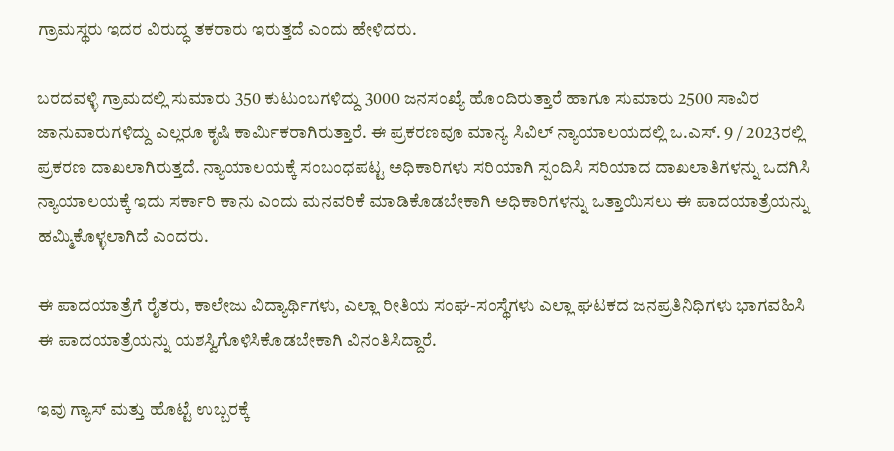ಗ್ರಾಮಸ್ಥರು ಇದರ ವಿರುದ್ಧ ತಕರಾರು ಇರುತ್ತದೆ ಎಂದು ಹೇಳಿದರು.

ಬರದವಳ್ಳಿ ಗ್ರಾಮದಲ್ಲಿ ಸುಮಾರು 350 ಕುಟುಂಬಗಳಿದ್ದು 3000 ಜನಸಂಖ್ಯೆ ಹೊಂದಿರುತ್ತಾರೆ ಹಾಗೂ ಸುಮಾರು 2500 ಸಾವಿರ ಜಾನುವಾರುಗಳಿದ್ದು ಎಲ್ಲರೂ ಕೃಷಿ ಕಾರ್ಮಿಕರಾಗಿರುತ್ತಾರೆ. ಈ ಪ್ರಕರಣವೂ ಮಾನ್ಯ ಸಿವಿಲ್ ನ್ಯಾಯಾಲಯದಲ್ಲಿ ಒ.ಎಸ್. 9 / 2023ರಲ್ಲಿ ಪ್ರಕರಣ ದಾಖಲಾಗಿರುತ್ತದೆ. ನ್ಯಾಯಾಲಯಕ್ಕೆ ಸಂಬಂಧಪಟ್ಟ ಅಧಿಕಾರಿಗಳು ಸರಿಯಾಗಿ ಸ್ಪಂದಿಸಿ ಸರಿಯಾದ ದಾಖಲಾತಿಗಳನ್ನು ಒದಗಿಸಿ ನ್ಯಾಯಾಲಯಕ್ಕೆ ಇದು ಸರ್ಕಾರಿ ಕಾನು ಎಂದು ಮನವರಿಕೆ ಮಾಡಿಕೊಡಬೇಕಾಗಿ ಅಧಿಕಾರಿಗಳನ್ನು ಒತ್ತಾಯಿಸಲು ಈ ಪಾದಯಾತ್ರೆಯನ್ನು ಹಮ್ಮಿಕೊಳ್ಳಲಾಗಿದೆ ಎಂದರು.

ಈ ಪಾದಯಾತ್ರೆಗೆ ರೈತರು, ಕಾಲೇಜು ವಿದ್ಯಾರ್ಥಿಗಳು, ಎಲ್ಲಾ ರೀತಿಯ ಸಂಘ-ಸಂಸ್ಥೆಗಳು ಎಲ್ಲಾ ಘಟಕದ ಜನಪ್ರತಿನಿಧಿಗಳು ಭಾಗವಹಿಸಿ ಈ ಪಾದಯಾತ್ರೆಯನ್ನು ಯಶಸ್ವಿಗೊಳಿಸಿಕೊಡಬೇಕಾಗಿ ವಿನಂತಿಸಿದ್ದಾರೆ.

ಇವು ಗ್ಯಾಸ್ ಮತ್ತು ಹೊಟ್ಟೆ ಉಬ್ಬರಕ್ಕೆ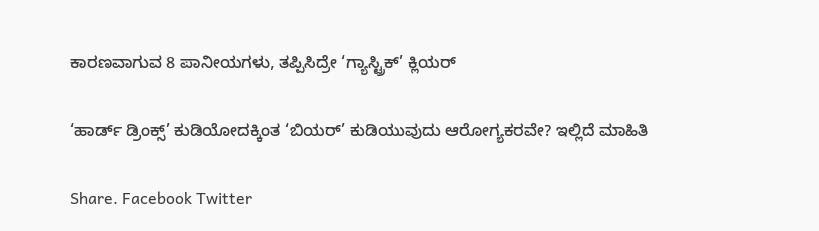ಕಾರಣವಾಗುವ 8 ಪಾನೀಯಗಳು, ತಪ್ಪಿಸಿದ್ರೇ ‘ಗ್ಯಾಸ್ಟ್ರಿಕ್’ ಕ್ಲಿಯರ್

‘ಹಾರ್ಡ್ ಡ್ರಿಂಕ್ಸ್’ ಕುಡಿಯೋದಕ್ಕಿಂತ ‘ಬಿಯರ್’ ಕುಡಿಯುವುದು ಆರೋಗ್ಯಕರವೇ? ಇಲ್ಲಿದೆ ಮಾಹಿತಿ

Share. Facebook Twitter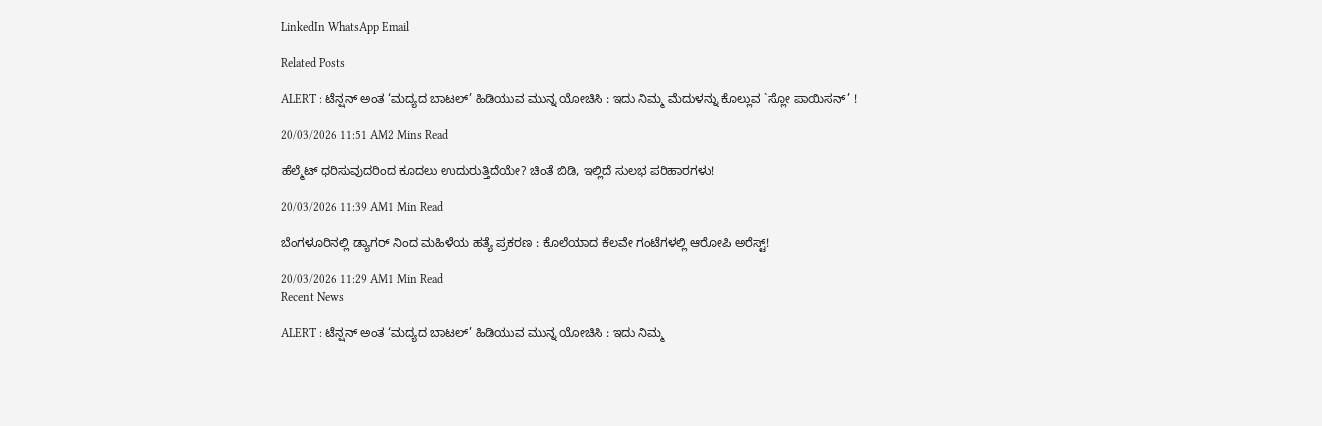LinkedIn WhatsApp Email

Related Posts

ALERT : ಟೆನ್ಷನ್ ಅಂತ ‘ಮದ್ಯದ ಬಾಟಲ್’ ಹಿಡಿಯುವ ಮುನ್ನ ಯೋಚಿಸಿ : ಇದು ನಿಮ್ಮ ಮೆದುಳನ್ನು ಕೊಲ್ಲುವ `ಸ್ಲೋ ಪಾಯಿಸನ್’ !

20/03/2026 11:51 AM2 Mins Read

ಹೆಲ್ಮೆಟ್ ಧರಿಸುವುದರಿಂದ ಕೂದಲು ಉದುರುತ್ತಿದೆಯೇ? ಚಿಂತೆ ಬಿಡಿ, ಇಲ್ಲಿದೆ ಸುಲಭ ಪರಿಹಾರಗಳು!

20/03/2026 11:39 AM1 Min Read

ಬೆಂಗಳೂರಿನಲ್ಲಿ ಡ್ಯಾಗರ್ ನಿಂದ ಮಹಿಳೆಯ ಹತ್ಯೆ ಪ್ರಕರಣ : ಕೊಲೆಯಾದ ಕೆಲವೇ ಗಂಟೆಗಳಲ್ಲಿ ಆರೋಪಿ ಅರೆಸ್ಟ್!

20/03/2026 11:29 AM1 Min Read
Recent News

ALERT : ಟೆನ್ಷನ್ ಅಂತ ‘ಮದ್ಯದ ಬಾಟಲ್’ ಹಿಡಿಯುವ ಮುನ್ನ ಯೋಚಿಸಿ : ಇದು ನಿಮ್ಮ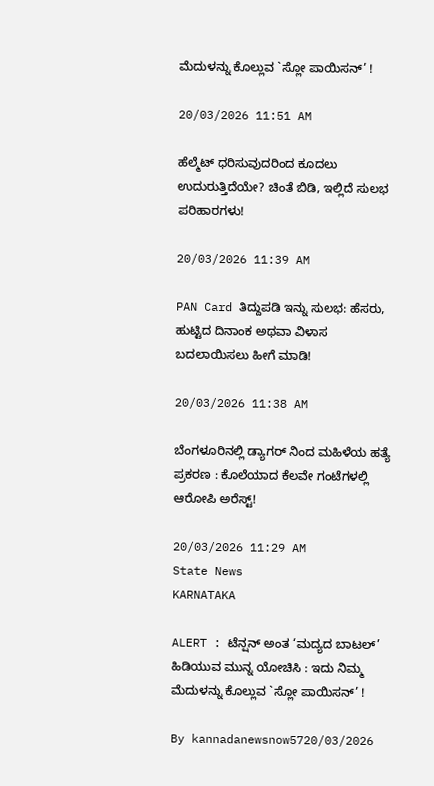ಮೆದುಳನ್ನು ಕೊಲ್ಲುವ `ಸ್ಲೋ ಪಾಯಿಸನ್’ !

20/03/2026 11:51 AM

ಹೆಲ್ಮೆಟ್ ಧರಿಸುವುದರಿಂದ ಕೂದಲು ಉದುರುತ್ತಿದೆಯೇ? ಚಿಂತೆ ಬಿಡಿ, ಇಲ್ಲಿದೆ ಸುಲಭ ಪರಿಹಾರಗಳು!

20/03/2026 11:39 AM

PAN Card ತಿದ್ದುಪಡಿ ಇನ್ನು ಸುಲಭ: ಹೆಸರು, ಹುಟ್ಟಿದ ದಿನಾಂಕ ಅಥವಾ ವಿಳಾಸ ಬದಲಾಯಿಸಲು ಹೀಗೆ ಮಾಡಿ!

20/03/2026 11:38 AM

ಬೆಂಗಳೂರಿನಲ್ಲಿ ಡ್ಯಾಗರ್ ನಿಂದ ಮಹಿಳೆಯ ಹತ್ಯೆ ಪ್ರಕರಣ : ಕೊಲೆಯಾದ ಕೆಲವೇ ಗಂಟೆಗಳಲ್ಲಿ ಆರೋಪಿ ಅರೆಸ್ಟ್!

20/03/2026 11:29 AM
State News
KARNATAKA

ALERT : ಟೆನ್ಷನ್ ಅಂತ ‘ಮದ್ಯದ ಬಾಟಲ್’ ಹಿಡಿಯುವ ಮುನ್ನ ಯೋಚಿಸಿ : ಇದು ನಿಮ್ಮ ಮೆದುಳನ್ನು ಕೊಲ್ಲುವ `ಸ್ಲೋ ಪಾಯಿಸನ್’ !

By kannadanewsnow5720/03/2026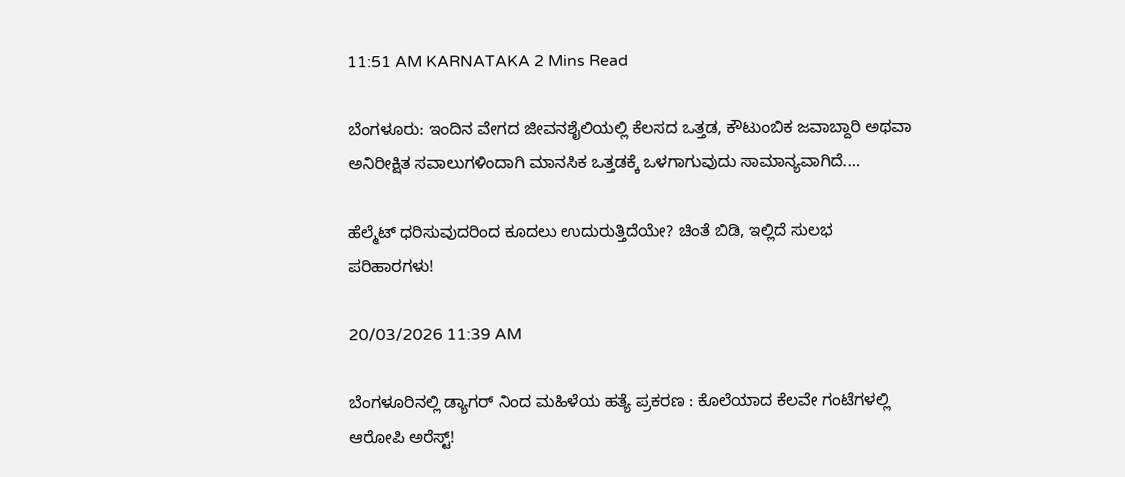11:51 AM KARNATAKA 2 Mins Read

ಬೆಂಗಳೂರು: ಇಂದಿನ ವೇಗದ ಜೀವನಶೈಲಿಯಲ್ಲಿ ಕೆಲಸದ ಒತ್ತಡ, ಕೌಟುಂಬಿಕ ಜವಾಬ್ದಾರಿ ಅಥವಾ ಅನಿರೀಕ್ಷಿತ ಸವಾಲುಗಳಿಂದಾಗಿ ಮಾನಸಿಕ ಒತ್ತಡಕ್ಕೆ ಒಳಗಾಗುವುದು ಸಾಮಾನ್ಯವಾಗಿದೆ.…

ಹೆಲ್ಮೆಟ್ ಧರಿಸುವುದರಿಂದ ಕೂದಲು ಉದುರುತ್ತಿದೆಯೇ? ಚಿಂತೆ ಬಿಡಿ, ಇಲ್ಲಿದೆ ಸುಲಭ ಪರಿಹಾರಗಳು!

20/03/2026 11:39 AM

ಬೆಂಗಳೂರಿನಲ್ಲಿ ಡ್ಯಾಗರ್ ನಿಂದ ಮಹಿಳೆಯ ಹತ್ಯೆ ಪ್ರಕರಣ : ಕೊಲೆಯಾದ ಕೆಲವೇ ಗಂಟೆಗಳಲ್ಲಿ ಆರೋಪಿ ಅರೆಸ್ಟ್!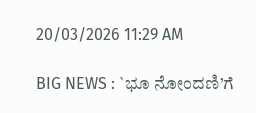20/03/2026 11:29 AM

BIG NEWS : `ಭೂ ನೋಂದಣಿ’ಗೆ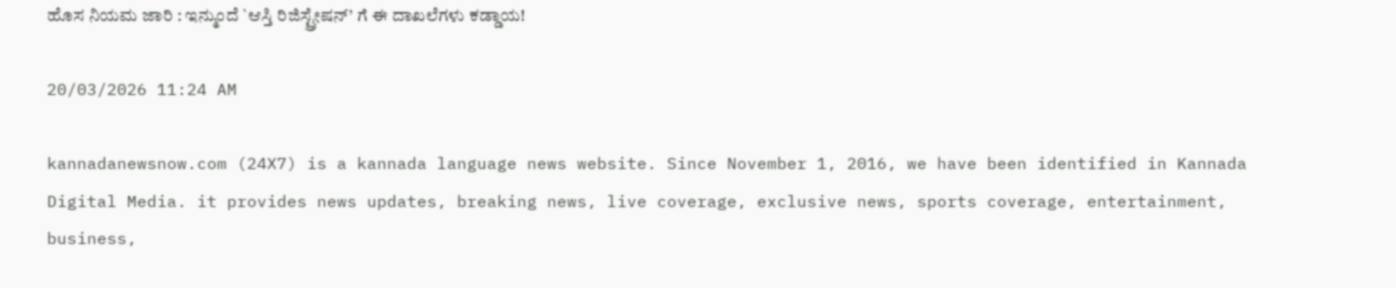ಹೊಸ ನಿಯಮ ಜಾರಿ : ಇನ್ಮುಂದೆ `ಆಸ್ತಿ ರಿಜಿಸ್ಟ್ರೇಷನ್’ ಗೆ ಈ ದಾಖಲೆಗಳು ಕಡ್ಡಾಯ!

20/03/2026 11:24 AM

kannadanewsnow.com (24X7) is a kannada language news website. Since November 1, 2016, we have been identified in Kannada Digital Media. it provides news updates, breaking news, live coverage, exclusive news, sports coverage, entertainment, business,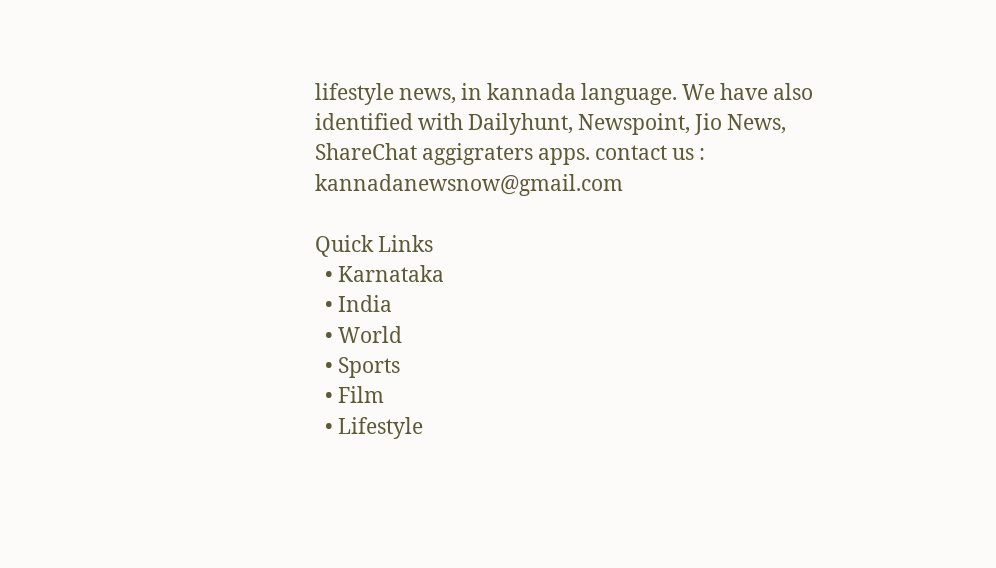lifestyle news, in kannada language. We have also identified with Dailyhunt, Newspoint, Jio News, ShareChat aggigraters apps. contact us : kannadanewsnow@gmail.com

Quick Links
  • Karnataka
  • India
  • World
  • Sports
  • Film
  • Lifestyle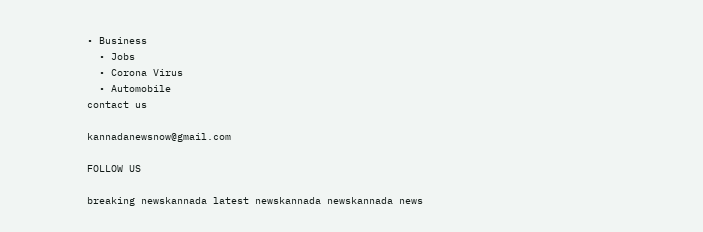• Business
  • Jobs
  • Corona Virus
  • Automobile
contact us

kannadanewsnow@gmail.com

FOLLOW US

breaking newskannada latest newskannada newskannada news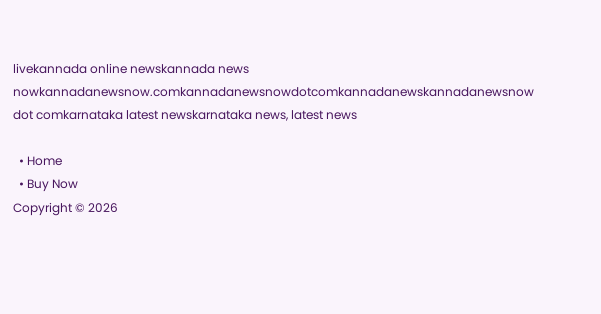livekannada online newskannada news nowkannadanewsnow.comkannadanewsnowdotcomkannadanewskannadanewsnow dot comkarnataka latest newskarnataka news, latest news

  • Home
  • Buy Now
Copyright © 2026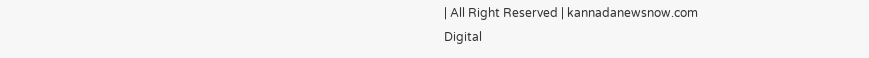| All Right Reserved | kannadanewsnow.com
Digital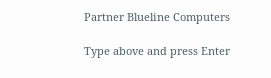Partner Blueline Computers

Type above and press Enter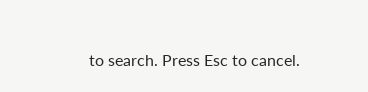to search. Press Esc to cancel.